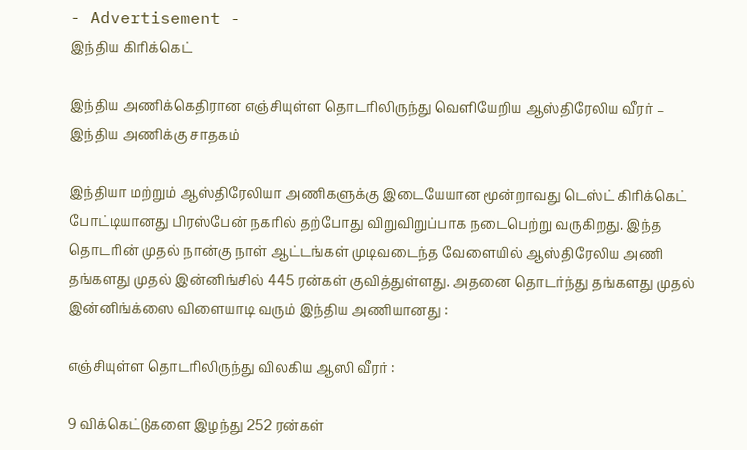- Advertisement -
இந்திய கிரிக்கெட்

இந்திய அணிக்கெதிரான எஞ்சியுள்ள தொடரிலிருந்து வெளியேறிய ஆஸ்திரேலிய வீரர் – இந்திய அணிக்கு சாதகம்

இந்தியா மற்றும் ஆஸ்திரேலியா அணிகளுக்கு இடையேயான மூன்றாவது டெஸ்ட் கிரிக்கெட் போட்டியானது பிரஸ்பேன் நகரில் தற்போது விறுவிறுப்பாக நடைபெற்று வருகிறது. இந்த தொடரின் முதல் நான்கு நாள் ஆட்டங்கள் முடிவடைந்த வேளையில் ஆஸ்திரேலிய அணி தங்களது முதல் இன்னிங்சில் 445 ரன்கள் குவித்துள்ளது. அதனை தொடர்ந்து தங்களது முதல் இன்னிங்க்ஸை விளையாடி வரும் இந்திய அணியானது :

எஞ்சியுள்ள தொடரிலிருந்து விலகிய ஆஸி வீரர் :

9 விக்கெட்டுகளை இழந்து 252 ரன்கள்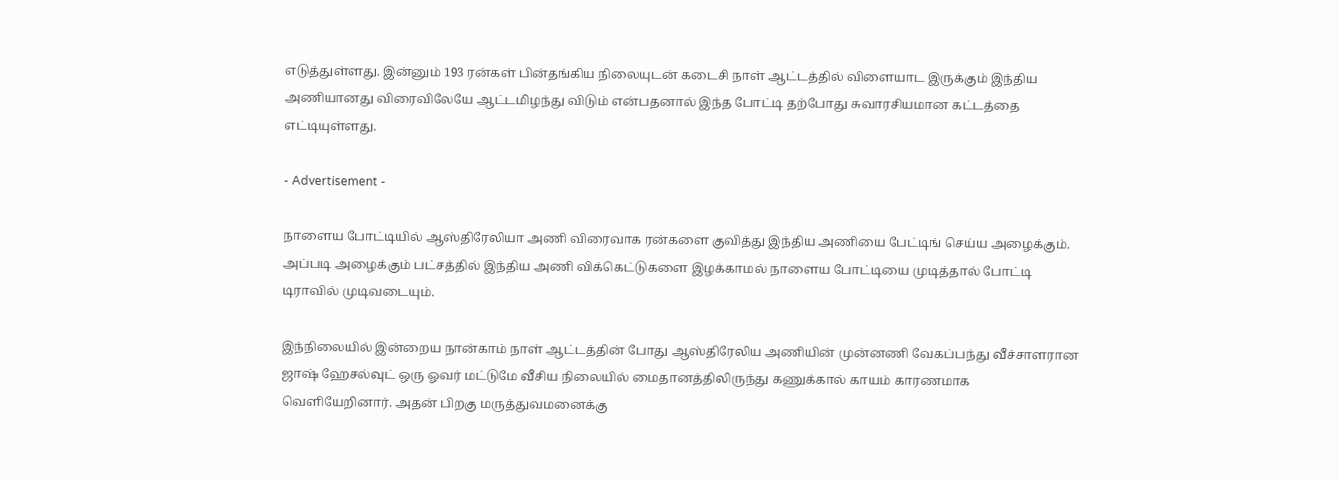எடுத்துள்ளது. இன்னும் 193 ரன்கள் பின்தங்கிய நிலையுடன் கடைசி நாள் ஆட்டத்தில் விளையாட இருக்கும் இந்திய அணியானது விரைவிலேயே ஆட்டமிழந்து விடும் என்பதனால் இந்த போட்டி தற்போது சுவாரசியமான கட்டத்தை எட்டியுள்ளது.

- Advertisement -

நாளைய போட்டியில் ஆஸ்திரேலியா அணி விரைவாக ரன்களை குவித்து இந்திய அணியை பேட்டிங் செய்ய அழைக்கும். அப்படி அழைக்கும் பட்சத்தில் இந்திய அணி விக்கெட்டுகளை இழக்காமல் நாளைய போட்டியை முடித்தால் போட்டி டிராவில் முடிவடையும்.

இந்நிலையில் இன்றைய நான்காம் நாள் ஆட்டத்தின் போது ஆஸ்திரேலிய அணியின் முன்னணி வேகப்பந்து வீச்சாளரான ஜாஷ் ஹேசல்வுட் ஒரு ஓவர் மட்டுமே வீசிய நிலையில் மைதானத்திலிருந்து கணுக்கால் காயம் காரணமாக வெளியேறினார். அதன் பிறகு மருத்துவமனைக்கு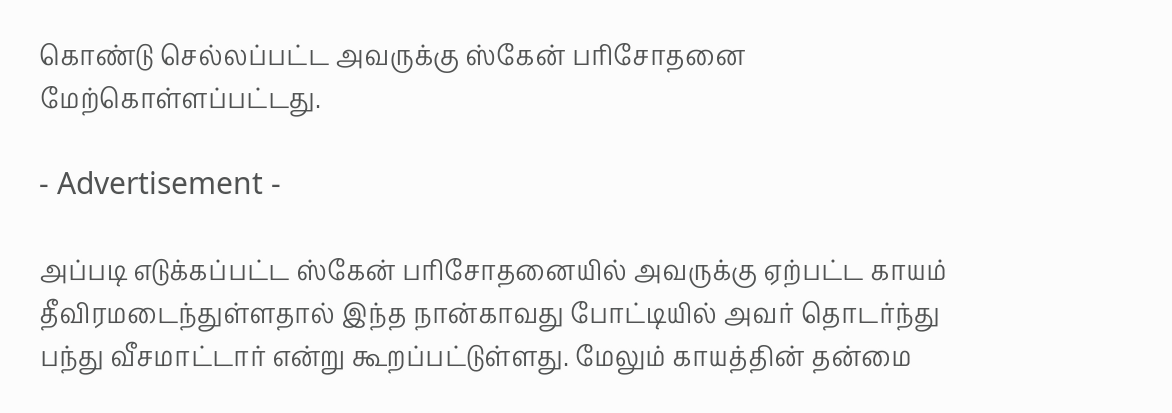கொண்டு செல்லப்பட்ட அவருக்கு ஸ்கேன் பரிசோதனை மேற்கொள்ளப்பட்டது.

- Advertisement -

அப்படி எடுக்கப்பட்ட ஸ்கேன் பரிசோதனையில் அவருக்கு ஏற்பட்ட காயம் தீவிரமடைந்துள்ளதால் இந்த நான்காவது போட்டியில் அவர் தொடர்ந்து பந்து வீசமாட்டார் என்று கூறப்பட்டுள்ளது. மேலும் காயத்தின் தன்மை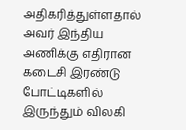அதிகரித்துள்ளதால் அவர் இந்திய அணிக்கு எதிரான கடைசி இரண்டு போட்டிகளில் இருந்தும் விலகி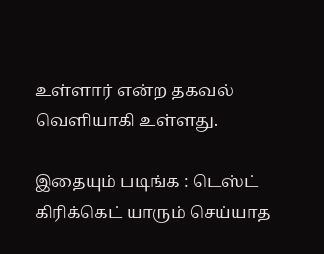உள்ளார் என்ற தகவல் வெளியாகி உள்ளது.

இதையும் படிங்க : டெஸ்ட் கிரிக்கெட் யாரும் செய்யாத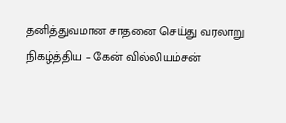தனித்துவமான சாதனை செய்து வரலாறு நிகழ்த்திய – கேன் வில்லியம்சன்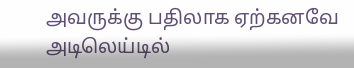அவருக்கு பதிலாக ஏற்கனவே அடிலெய்டில்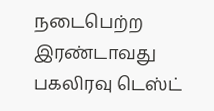நடைபெற்ற இரண்டாவது பகலிரவு டெஸ்ட்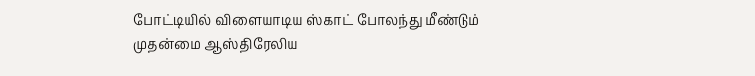போட்டியில் விளையாடிய ஸ்காட் போலந்து மீண்டும் முதன்மை ஆஸ்திரேலிய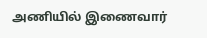அணியில் இணைவார்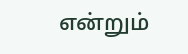என்றும்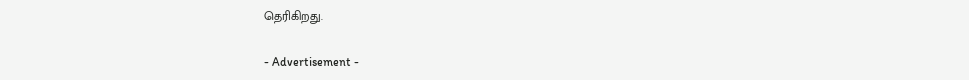தெரிகிறது.

- Advertisement -